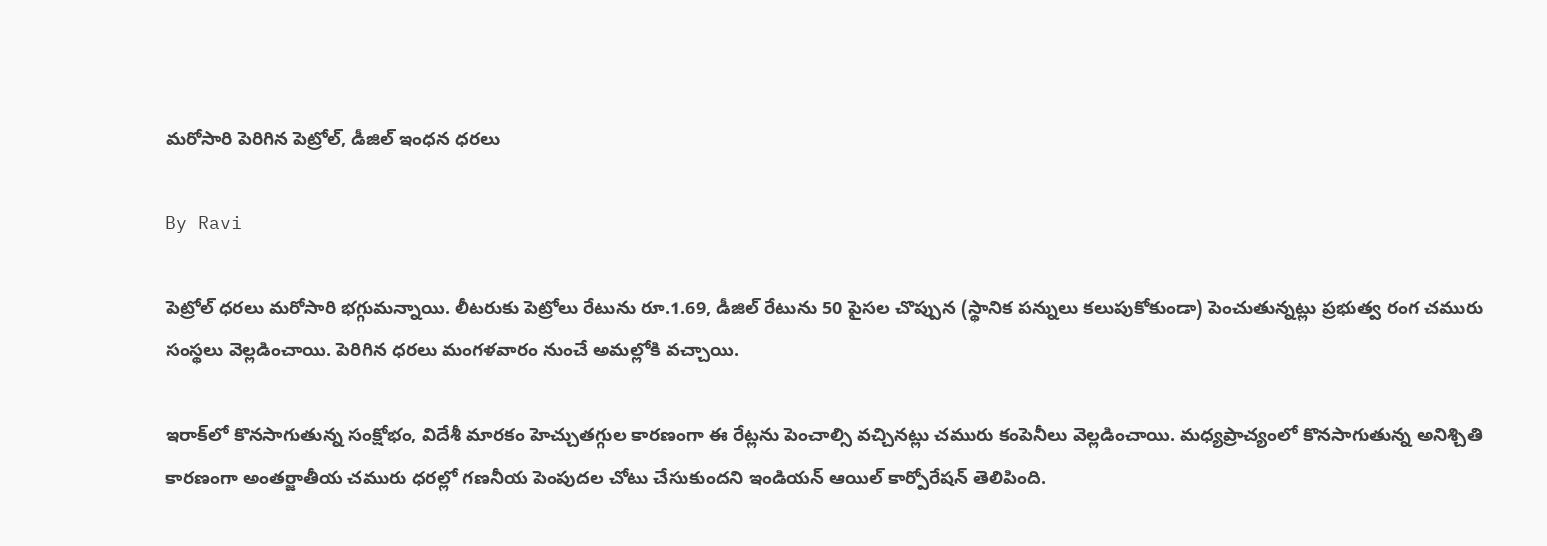మరోసారి పెరిగిన పెట్రోల్, డీజిల్ ఇంధన ధరలు

By Ravi

పెట్రోల్ ధరలు మరోసారి భగ్గుమన్నాయి. లీటరుకు పెట్రోలు రేటును రూ.1.69, డీజిల్ రేటును 50 పైసల చొప్పున (స్థానిక పన్నులు కలుపుకోకుండా) పెంచుతున్నట్లు ప్రభుత్వ రంగ చమురు సంస్థలు వెల్లడించాయి. పెరిగిన ధరలు మంగళవారం నుంచే అమల్లోకి వచ్చాయి.

ఇరాక్‌లో కొనసాగుతున్న సంక్షోభం, విదేశీ మారకం హెచ్చుతగ్గుల కారణంగా ఈ రేట్లను పెంచాల్సి వచ్చినట్లు చమురు కంపెనీలు వెల్లడించాయి. మధ్యప్రాచ్యంలో కొనసాగుతున్న అనిశ్చితి కారణంగా అంతర్జాతీయ చమురు ధరల్లో గణనీయ పెంపుదల చోటు చేసుకుందని ఇండియన్‌ ఆయిల్‌ కార్పోరేషన్‌ తెలిపింది.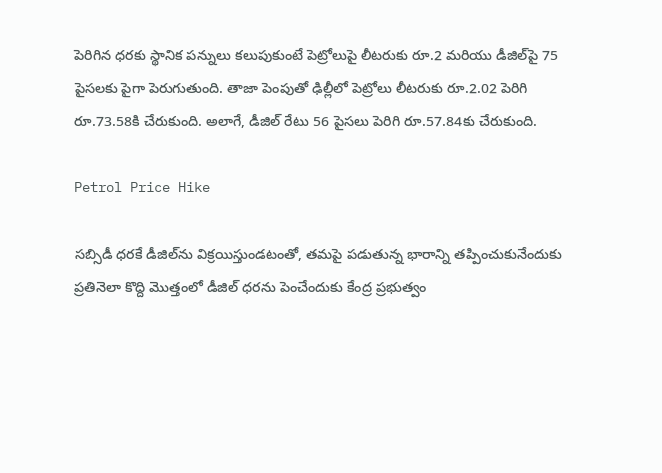పెరిగిన ధరకు స్థానిక పన్నులు కలుపుకుంటే పెట్రోలుపై లీటరుకు రూ.2 మరియు డీజిల్‌పై 75 పైసలకు పైగా పెరుగుతుంది. తాజా పెంపుతో ఢిల్లీలో పెట్రోలు లీటరుకు రూ.2.02 పెరిగి రూ.73.58కి చేరుకుంది. అలాగే, డీజిల్‌ రేటు 56 పైసలు పెరిగి రూ.57.84కు చేరుకుంది.

Petrol Price Hike

సబ్సిడీ ధరకే డీజిల్‌ను విక్రయిస్తుండటంతో, తమపై పడుతున్న భారాన్ని తప్పించుకునేందుకు ప్రతినెలా కొద్ది మొత్తంలో డీజిల్‌ ధరను పెంచేందుకు కేంద్ర ప్రభుత్వం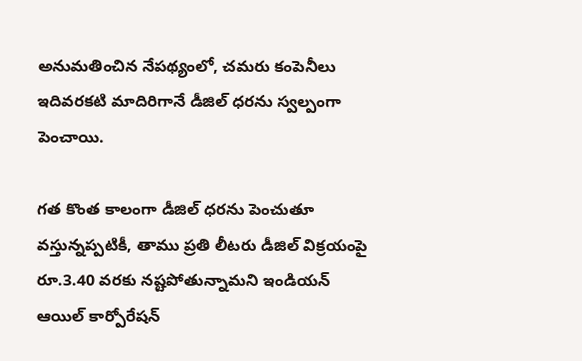అనుమతించిన నేపథ్యంలో, చమరు కంపెనీలు ఇదివరకటి మాదిరిగానే డీజిల్ ధరను స్వల్పంగా పెంచాయి.

గత కొంత కాలంగా డీజిల్‌ ధరను పెంచుతూ వస్తున్నప్పటికీ, తాము ప్రతి లీటరు డీజిల్ విక్రయంపై రూ.3.40 వరకు నష్టపోతున్నామని ఇండియన్ ఆయిల్ కార్పోరేషన్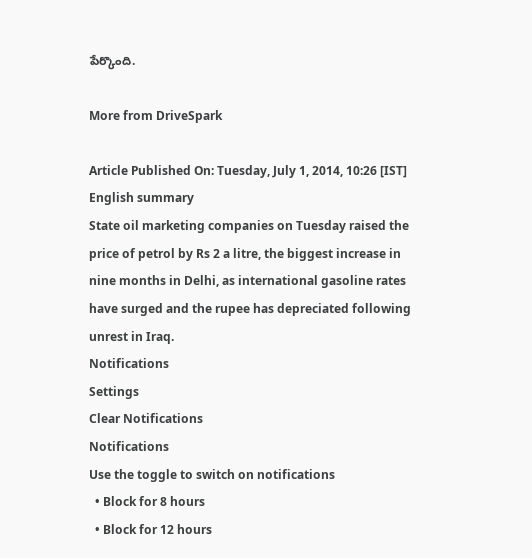పేర్కొంది.

More from DriveSpark

Article Published On: Tuesday, July 1, 2014, 10:26 [IST]
English summary
State oil marketing companies on Tuesday raised the price of petrol by Rs 2 a litre, the biggest increase in nine months in Delhi, as international gasoline rates have surged and the rupee has depreciated following unrest in Iraq.
Notifications
Settings
Clear Notifications
Notifications
Use the toggle to switch on notifications
  • Block for 8 hours
  • Block for 12 hours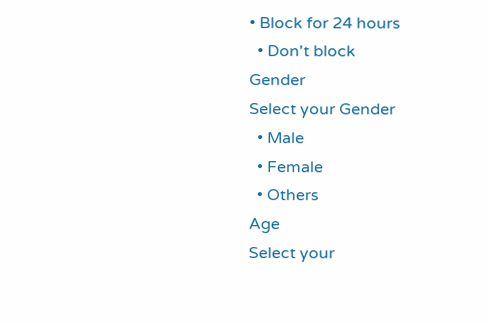• Block for 24 hours
  • Don't block
Gender
Select your Gender
  • Male
  • Female
  • Others
Age
Select your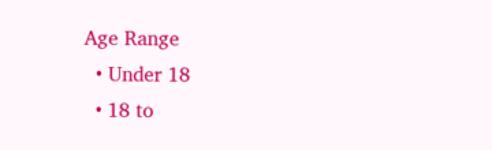Age Range
  • Under 18
  • 18 to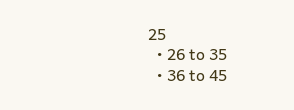25
  • 26 to 35
  • 36 to 45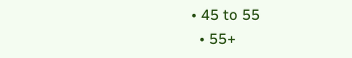• 45 to 55
  • 55+